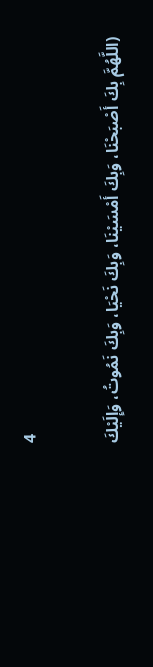4

(اللَّهُمَّ بِكَ أَصْبَحْنَا، وَبِكَ أَمْسَيْنَا، وَبِكَ نَحْيَا، وَبِكَ نَمُوتُ، وَإِلَيْكَ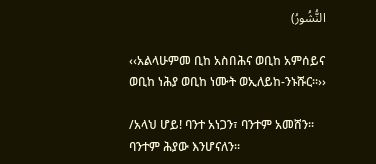النُّشُورُ)

‹‹አልላሁምመ ቢከ አስበሕና ወቢከ አምሰይና ወቢከ ነሕያ ወቢከ ነሙት ወኢለይከ-ንኑሹር፡፡››

/አላህ ሆይ! ባንተ አነጋን፣ ባንተም አመሸን፡፡ ባንተም ሕያው እንሆናለን፡፡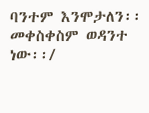ባንተም እንሞታለን፡፡ መቀስቀስም ወዳንተ ነው፡፡/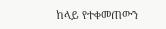ከላይ የተቀመጠውን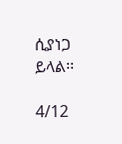ሲያነጋ ይላል፡፡

4/12